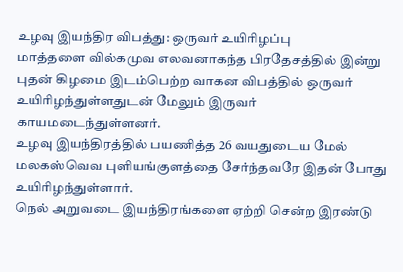உழவு இயந்திர விபத்து: ஒருவர் உயிரிழப்பு
மாத்தளை வில்கமுவ எலவனாகந்த பிரதேசத்தில் இன்று புதன் கிழமை இடம்பெற்ற வாகன விபத்தில் ஒருவர் உயிரிழந்துள்ளதுடன் மேலும் இருவர் காயமடைந்துள்ளனர்.
உழவு இயந்திரத்தில் பயணித்த 26 வயதுடைய மேல் மலகஸ்வெவ புளியங்குளத்தை சேர்ந்தவரே இதன் போது உயிரிழந்துள்ளார்.
நெல் அறுவடை இயந்திரங்களை ஏற்றி சென்ற இரண்டு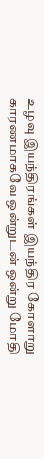உழவு இயந்திரங்கள் இயந்திர கோளாறு காரணமாகவே ஒன்றுடன் ஒன்று மோதி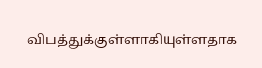விபத்துக்குள்ளாகியுள்ளதாக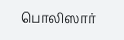பொலிஸார்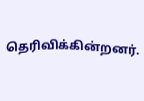தெரிவிக்கின்றனர்.